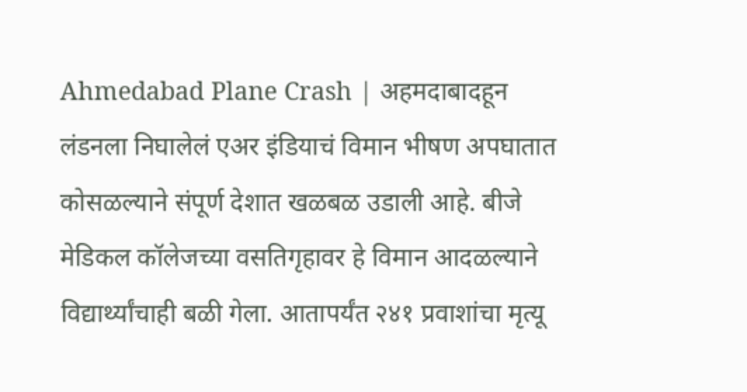Ahmedabad Plane Crash | अहमदाबादहून लंडनला निघालेलं एअर इंडियाचं विमान भीषण अपघातात कोसळल्याने संपूर्ण देशात खळबळ उडाली आहे. बीजे मेडिकल कॉलेजच्या वसतिगृहावर हे विमान आदळल्याने विद्यार्थ्यांचाही बळी गेला. आतापर्यंत २४१ प्रवाशांचा मृत्यू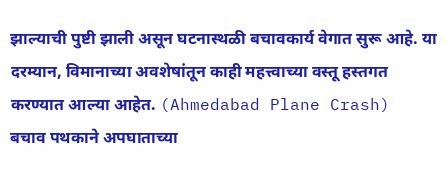झाल्याची पुष्टी झाली असून घटनास्थळी बचावकार्य वेगात सुरू आहे. या दरम्यान, विमानाच्या अवशेषांतून काही महत्त्वाच्या वस्तू हस्तगत करण्यात आल्या आहेत. (Ahmedabad Plane Crash)
बचाव पथकाने अपघाताच्या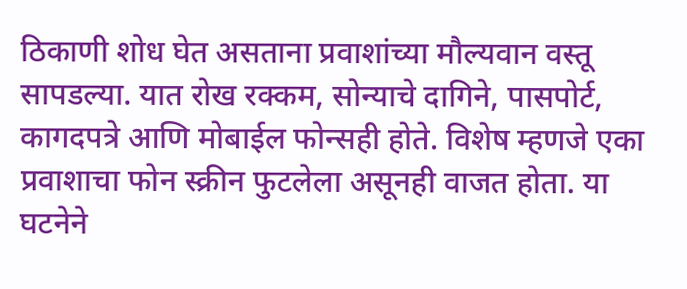ठिकाणी शोध घेत असताना प्रवाशांच्या मौल्यवान वस्तू सापडल्या. यात रोख रक्कम, सोन्याचे दागिने, पासपोर्ट, कागदपत्रे आणि मोबाईल फोन्सही होते. विशेष म्हणजे एका प्रवाशाचा फोन स्क्रीन फुटलेला असूनही वाजत होता. या घटनेने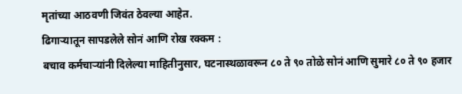मृतांच्या आठवणी जिवंत ठेवल्या आहेत.
ढिगाऱ्यातून सापडलेले सोनं आणि रोख रक्कम :
बचाव कर्मचाऱ्यांनी दिलेल्या माहितीनुसार, घटनास्थळावरून ८० ते ९० तोळे सोनं आणि सुमारे ८० ते ९० हजार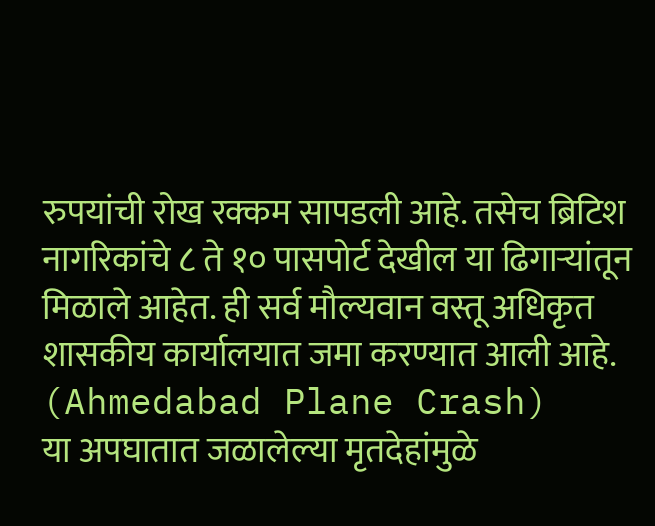रुपयांची रोख रक्कम सापडली आहे. तसेच ब्रिटिश नागरिकांचे ८ ते १० पासपोर्ट देखील या ढिगाऱ्यांतून मिळाले आहेत. ही सर्व मौल्यवान वस्तू अधिकृत शासकीय कार्यालयात जमा करण्यात आली आहे. (Ahmedabad Plane Crash)
या अपघातात जळालेल्या मृतदेहांमुळे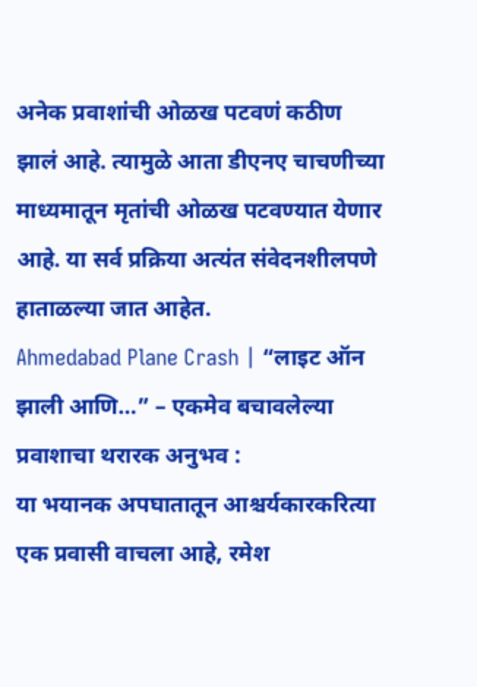अनेक प्रवाशांची ओळख पटवणं कठीण झालं आहे. त्यामुळे आता डीएनए चाचणीच्या माध्यमातून मृतांची ओळख पटवण्यात येणार आहे. या सर्व प्रक्रिया अत्यंत संवेदनशीलपणे हाताळल्या जात आहेत.
Ahmedabad Plane Crash | “लाइट ऑन झाली आणि…” – एकमेव बचावलेल्या प्रवाशाचा थरारक अनुभव :
या भयानक अपघातातून आश्चर्यकारकरित्या एक प्रवासी वाचला आहे, रमेश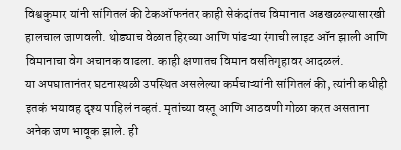विश्वकुमार यांनी सांगितलं की टेकऑफनंतर काही सेकंदांतच विमानात अडखळल्यासारखी हालचाल जाणवली. थोड्याच वेळात हिरव्या आणि पांढऱ्या रंगाची लाइट ऑन झाली आणि विमानाचा वेग अचानक वाढला. काही क्षणातच विमान वसतिगृहावर आदळलं.
या अपघातानंतर घटनास्थळी उपस्थित असलेल्या कर्मचाऱ्यांनी सांगितलं की, त्यांनी कधीही इतकं भयावह दृश्य पाहिलं नव्हतं. मृतांच्या वस्तू आणि आठवणी गोळा करत असताना अनेक जण भावूक झाले. ही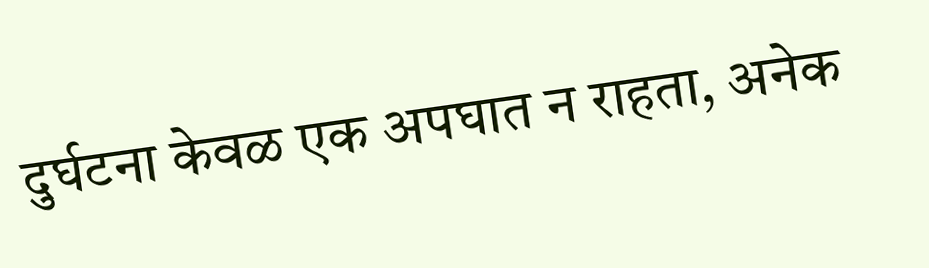दुर्घटना केवळ एक अपघात न राहता, अनेक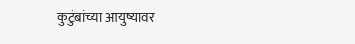कुटुंबांच्या आयुष्यावर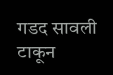गडद सावली टाकून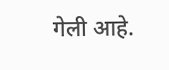गेली आहे.